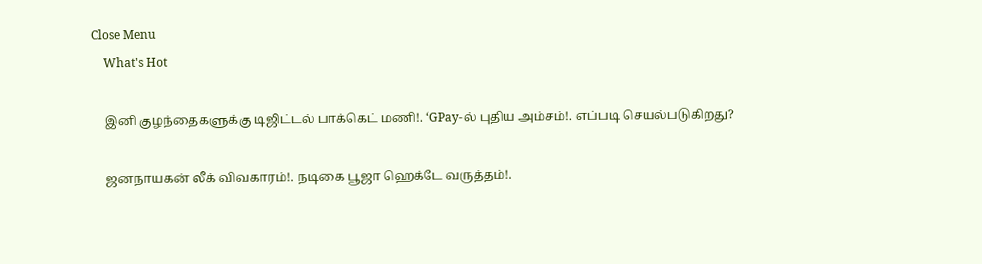Close Menu
    What's Hot

    இனி குழந்தைகளுக்கு டிஜிட்டல் பாக்கெட் மணி!. ‘GPay-ல் புதிய அம்சம்!. எப்படி செயல்படுகிறது?

    ஜனநாயகன் லீக் விவகாரம்!. நடிகை பூஜா ஹெக்டே வருத்தம்!.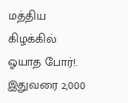மத்திய கிழக்கில் ஓயாத போர்!. இதுவரை 2,000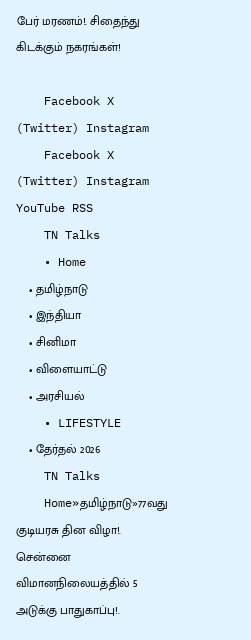பேர் மரணம்!. சிதைந்து கிடக்கும் நகரங்கள்!

    Facebook X (Twitter) Instagram
    Facebook X (Twitter) Instagram YouTube RSS
    TN Talks
    • Home
    • தமிழ்நாடு
    • இந்தியா
    • சினிமா
    • விளையாட்டு
    • அரசியல்
    • LIFESTYLE
    • தேர்தல் 2026
    TN Talks
    Home»தமிழ்நாடு»77வது குடியரசு தின விழா!. சென்னை விமானநிலையத்தில் 5 அடுக்கு பாதுகாப்பு!.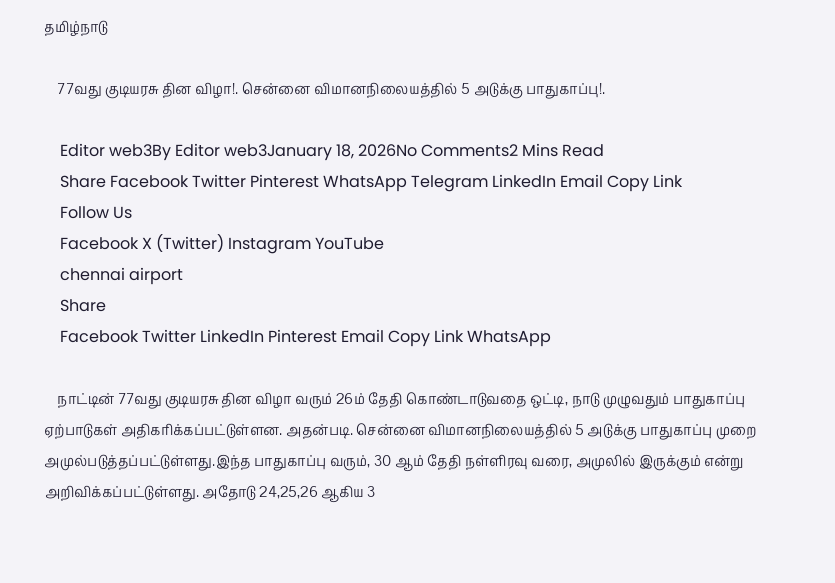தமிழ்நாடு

    77வது குடியரசு தின விழா!. சென்னை விமானநிலையத்தில் 5 அடுக்கு பாதுகாப்பு!.

    Editor web3By Editor web3January 18, 2026No Comments2 Mins Read
    Share Facebook Twitter Pinterest WhatsApp Telegram LinkedIn Email Copy Link
    Follow Us
    Facebook X (Twitter) Instagram YouTube
    chennai airport
    Share
    Facebook Twitter LinkedIn Pinterest Email Copy Link WhatsApp

    நாட்டின் 77வது குடியரசு தின விழா வரும் 26ம் தேதி கொண்டாடுவதை ஒட்டி, நாடு முழுவதும் பாதுகாப்பு ஏற்பாடுகள் அதிகரிக்கப்பட்டுள்ளன. அதன்படி. சென்னை விமானநிலையத்தில் 5 அடுக்கு பாதுகாப்பு முறை அமுல்படுத்தப்பட்டுள்ளது.இந்த பாதுகாப்பு வரும், 30 ஆம் தேதி நள்ளிரவு வரை, அமுலில் இருக்கும் என்று அறிவிக்கப்பட்டுள்ளது. அதோடு 24,25,26 ஆகிய 3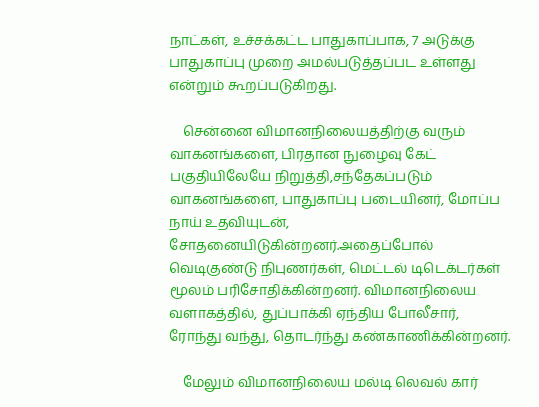நாட்கள், உச்சக்கட்ட பாதுகாப்பாக, 7 அடுக்கு பாதுகாப்பு முறை அமல்படுத்தப்பட உள்ளது என்றும் கூறப்படுகிறது.

    சென்னை விமானநிலையத்திற்கு வரும் வாகனங்களை, பிரதான நுழைவு கேட் பகுதியிலேயே நிறுத்தி,சந்தேகப்படும் வாகனங்களை, பாதுகாப்பு படையினர், மோப்ப நாய் உதவியுடன், சோதனையிடுகின்றனர்.அதைப்போல் வெடிகுண்டு நிபுணர்கள், மெட்டல் டிடெக்டர்கள் மூலம் பரிசோதிக்கின்றனர். விமானநிலைய வளாகத்தில், துப்பாக்கி ஏந்திய போலீசார், ரோந்து வந்து, தொடர்ந்து கண்காணிக்கின்றனர்.

    மேலும் விமானநிலைய மல்டி லெவல் கார்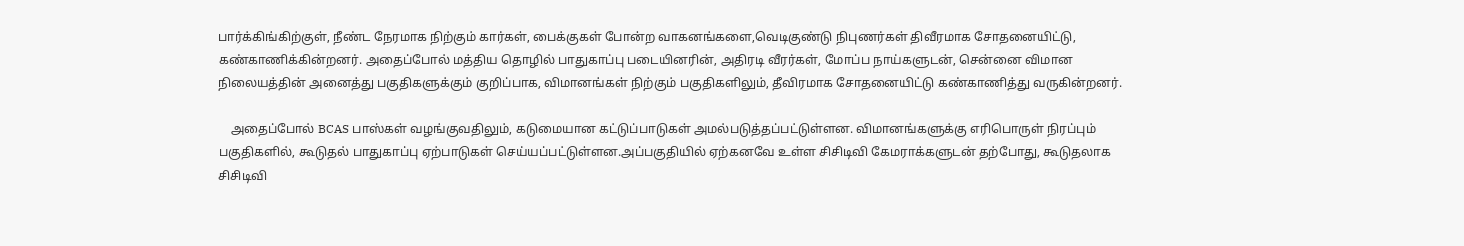பார்க்கிங்கிற்குள், நீண்ட நேரமாக நிற்கும் கார்கள், பைக்குகள் போன்ற வாகனங்களை,வெடிகுண்டு நிபுணர்கள் திவீரமாக சோதனையிட்டு, கண்காணிக்கின்றனர். அதைப்போல் மத்திய தொழில் பாதுகாப்பு படையினரின், அதிரடி வீரர்கள், மோப்ப நாய்களுடன், சென்னை விமான நிலையத்தின் அனைத்து பகுதிகளுக்கும் குறிப்பாக, விமானங்கள் நிற்கும் பகுதிகளிலும், தீவிரமாக சோதனையிட்டு கண்காணித்து வருகின்றனர்.

    அதைப்போல் BCAS பாஸ்கள் வழங்குவதிலும், கடுமையான கட்டுப்பாடுகள் அமல்படுத்தப்பட்டுள்ளன. விமானங்களுக்கு எரிபொருள் நிரப்பும் பகுதிகளில், கூடுதல் பாதுகாப்பு ஏற்பாடுகள் செய்யப்பட்டுள்ளன.அப்பகுதியில் ஏற்கனவே உள்ள சிசிடிவி கேமராக்களுடன் தற்போது, கூடுதலாக சிசிடிவி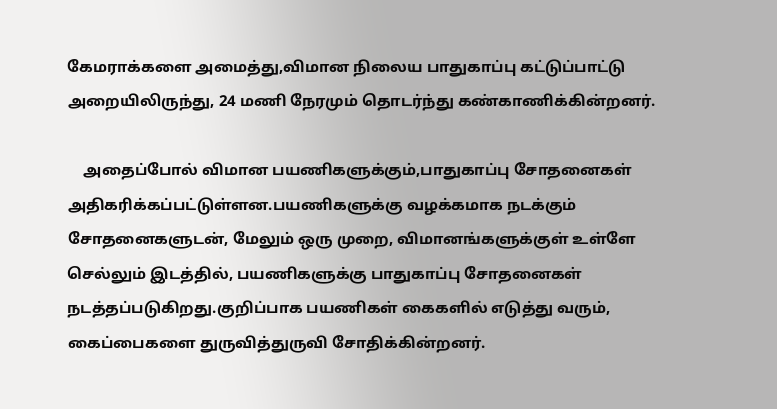கேமராக்களை அமைத்து,விமான நிலைய பாதுகாப்பு கட்டுப்பாட்டு அறையிலிருந்து, 24 மணி நேரமும் தொடர்ந்து கண்காணிக்கின்றனர்.

    அதைப்போல் விமான பயணிகளுக்கும்,பாதுகாப்பு சோதனைகள் அதிகரிக்கப்பட்டுள்ளன.பயணிகளுக்கு வழக்கமாக நடக்கும் சோதனைகளுடன், மேலும் ஒரு முறை, விமானங்களுக்குள் உள்ளே செல்லும் இடத்தில், பயணிகளுக்கு பாதுகாப்பு சோதனைகள் நடத்தப்படுகிறது.குறிப்பாக பயணிகள் கைகளில் எடுத்து வரும், கைப்பைகளை துருவித்துருவி சோதிக்கின்றனர்.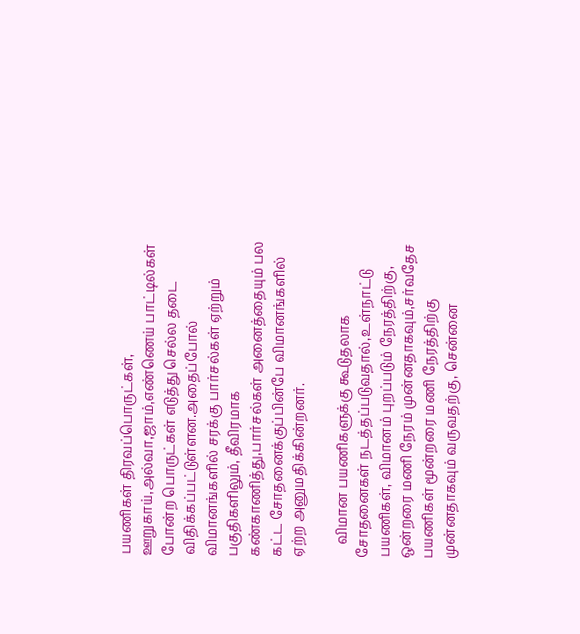பயணிகள் திரவப்பொருட்கள், ஊறுகாய்,அல்வா,ஜாம்,எண்ணெய் பாட்டில்கள் போன்ற பொருட்கள் எடுத்து செல்ல தடை விதிக்கப்பட்டுள்ளன.அதைப்போல் விமானங்களில் சரக்கு பார்சல்கள் ஏற்றும் பகுதிகளிலும், தீவிரமாக கண்காணித்து,பார்சல்கள் அனைத்தையும் பல கட்ட சோதனைக்குப்பின்பே விமானங்களில் ஏற்ற அனுமதிக்கின்றனர்.

    விமான பயணிகளுக்கு கூடுதலாக சோதனைகள் நடத்தப்படுவதால்,உள்நாட்டு பயணிகள், விமானம் புறப்படும் நேரத்திற்கு, ஒன்றரை மணி நேரம் முன்னதாகவும்,சர்வதேச பயணிகள் மூன்றரை மணி நேரத்திற்கு முன்னதாகவும் வருவதற்கு, சென்னை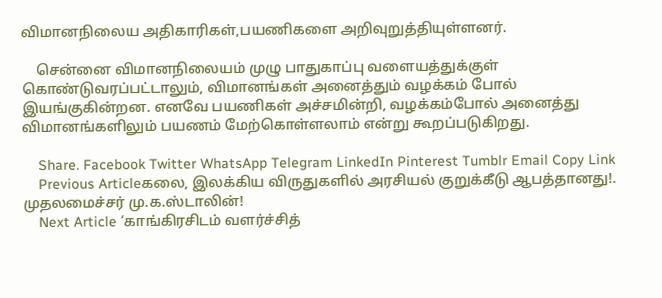விமானநிலைய அதிகாரிகள்,பயணிகளை அறிவுறுத்தியுள்ளனர்.

    சென்னை விமானநிலையம் முழு பாதுகாப்பு வளையத்துக்குள் கொண்டுவரப்பட்டாலும், விமானங்கள் அனைத்தும் வழக்கம் போல் இயங்குகின்றன. எனவே பயணிகள் அச்சமின்றி, வழக்கம்போல் அனைத்து விமானங்களிலும் பயணம் மேற்கொள்ளலாம் என்று கூறப்படுகிறது.

    Share. Facebook Twitter WhatsApp Telegram LinkedIn Pinterest Tumblr Email Copy Link
    Previous Articleகலை, இலக்கிய விருதுகளில் அரசியல் குறுக்கீடு ஆபத்தானது!. முதலமைச்சர் மு.க.ஸ்டாலின்!
    Next Article ‘காங்கிரசிடம் வளர்ச்சித்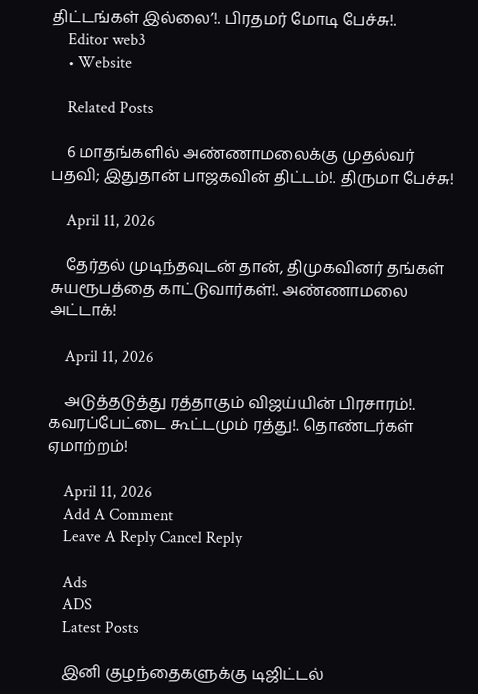திட்டங்கள் இல்லை’!. பிரதமர் மோடி பேச்சு!.
    Editor web3
    • Website

    Related Posts

    6 மாதங்களில் அண்ணாமலைக்கு முதல்வர் பதவி; இதுதான் பாஜகவின் திட்டம்!. திருமா பேச்சு!

    April 11, 2026

    தேர்தல் முடிந்தவுடன் தான், திமுகவினர் தங்கள் சுயரூபத்தை காட்டுவார்கள்!. அண்ணாமலை அட்டாக்!

    April 11, 2026

    அடுத்தடுத்து ரத்தாகும் விஜய்யின் பிரசாரம்!. கவரப்பேட்டை கூட்டமும் ரத்து!. தொண்டர்கள் ஏமாற்றம்!

    April 11, 2026
    Add A Comment
    Leave A Reply Cancel Reply

    Ads
    ADS
    Latest Posts

    இனி குழந்தைகளுக்கு டிஜிட்டல்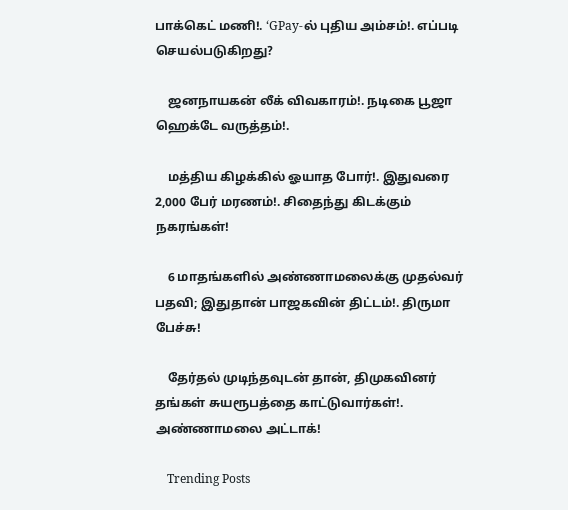பாக்கெட் மணி!. ‘GPay-ல் புதிய அம்சம்!. எப்படி செயல்படுகிறது?

    ஜனநாயகன் லீக் விவகாரம்!. நடிகை பூஜா ஹெக்டே வருத்தம்!.

    மத்திய கிழக்கில் ஓயாத போர்!. இதுவரை 2,000 பேர் மரணம்!. சிதைந்து கிடக்கும் நகரங்கள்!

    6 மாதங்களில் அண்ணாமலைக்கு முதல்வர் பதவி; இதுதான் பாஜகவின் திட்டம்!. திருமா பேச்சு!

    தேர்தல் முடிந்தவுடன் தான், திமுகவினர் தங்கள் சுயரூபத்தை காட்டுவார்கள்!. அண்ணாமலை அட்டாக்!

    Trending Posts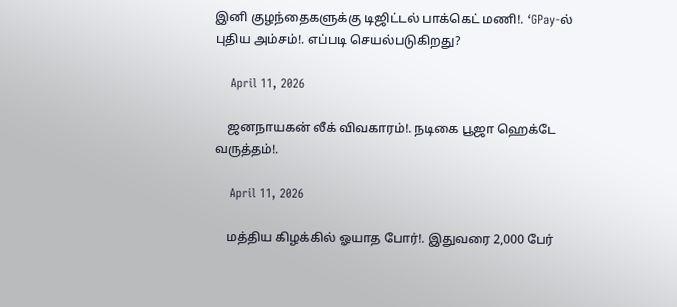இனி குழந்தைகளுக்கு டிஜிட்டல் பாக்கெட் மணி!. ‘GPay-ல் புதிய அம்சம்!. எப்படி செயல்படுகிறது?

    April 11, 2026

    ஜனநாயகன் லீக் விவகாரம்!. நடிகை பூஜா ஹெக்டே வருத்தம்!.

    April 11, 2026

    மத்திய கிழக்கில் ஓயாத போர்!. இதுவரை 2,000 பேர்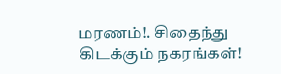மரணம்!. சிதைந்து கிடக்கும் நகரங்கள்!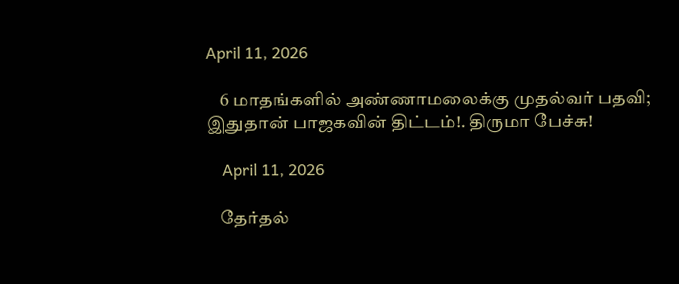April 11, 2026

    6 மாதங்களில் அண்ணாமலைக்கு முதல்வர் பதவி; இதுதான் பாஜகவின் திட்டம்!. திருமா பேச்சு!

    April 11, 2026

    தேர்தல்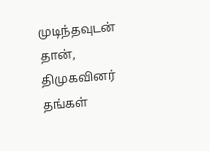முடிந்தவுடன் தான், திமுகவினர் தங்கள்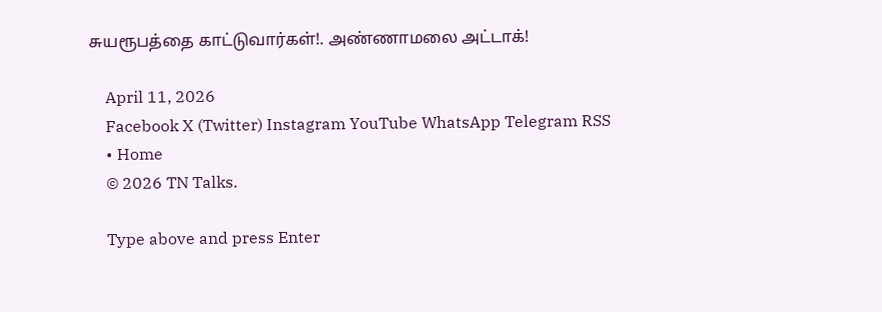சுயரூபத்தை காட்டுவார்கள்!. அண்ணாமலை அட்டாக்!

    April 11, 2026
    Facebook X (Twitter) Instagram YouTube WhatsApp Telegram RSS
    • Home
    © 2026 TN Talks.

    Type above and press Enter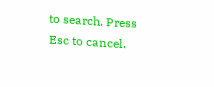to search. Press Esc to cancel.